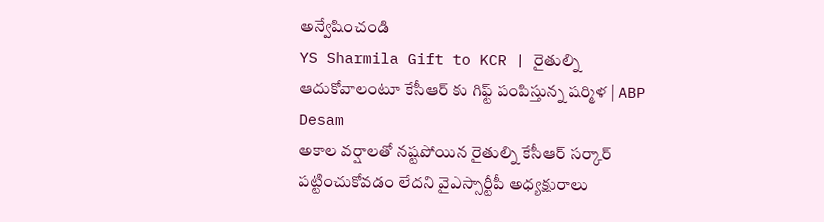అన్వేషించండి
YS Sharmila Gift to KCR | రైతుల్ని ఆదుకోవాలంటూ కేసీఆర్ కు గిఫ్ట్ పంపిస్తున్న షర్మిళ | ABP Desam
అకాల వర్షాలతో నష్టపోయిన రైతుల్ని కేసీఆర్ సర్కార్ పట్టించుకోవడం లేదని వైఎస్సార్టీపీ అధ్యక్షురాలు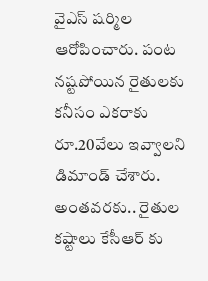వైఎస్ షర్మిల ఆరోపించారు. పంట నష్టపోయిన రైతులకు కనీసం ఎకరాకు రూ.20వేలు ఇవ్వాలని డిమాండ్ చేశారు. అంతవరకు.. రైతుల కష్టాలు కేసీఆర్ కు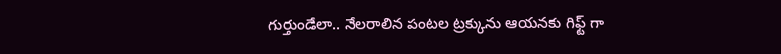గుర్తుండేలా.. నేలరాలిన పంటల ట్రక్కును ఆయనకు గిఫ్ట్ గా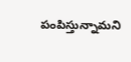పంపిస్తున్నామని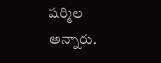షర్మిల అన్నారు.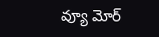వ్యూ మోర్